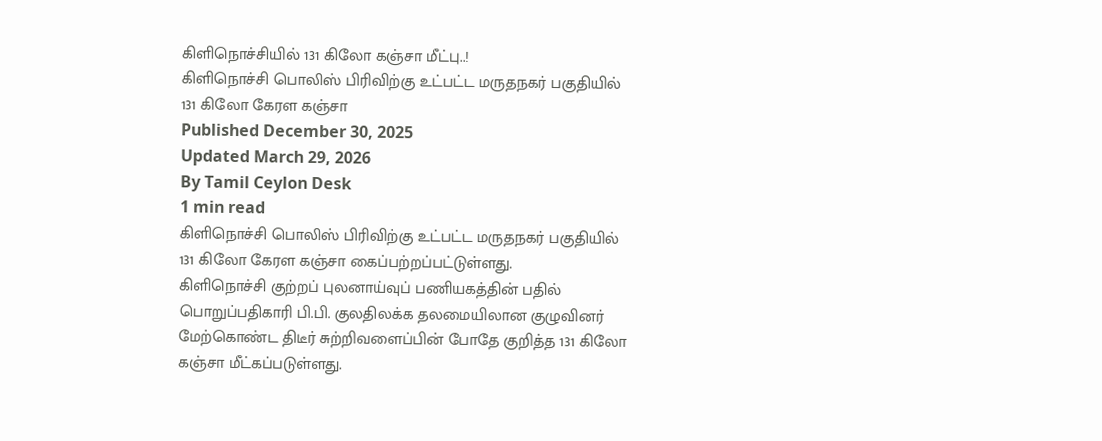கிளிநொச்சியில் 131 கிலோ கஞ்சா மீட்பு..!
கிளிநொச்சி பொலிஸ் பிரிவிற்கு உட்பட்ட மருதநகர் பகுதியில் 131 கிலோ கேரள கஞ்சா
Published December 30, 2025
Updated March 29, 2026
By Tamil Ceylon Desk
1 min read
கிளிநொச்சி பொலிஸ் பிரிவிற்கு உட்பட்ட மருதநகர் பகுதியில் 131 கிலோ கேரள கஞ்சா கைப்பற்றப்பட்டுள்ளது.
கிளிநொச்சி குற்றப் புலனாய்வுப் பணியகத்தின் பதில் பொறுப்பதிகாரி பி.பி. குலதிலக்க தலமையிலான குழுவினர் மேற்கொண்ட திடீர் சுற்றிவளைப்பின் போதே குறித்த 131 கிலோ கஞ்சா மீட்கப்படுள்ளது.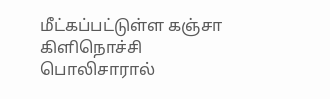மீட்கப்பட்டுள்ள கஞ்சா கிளிநொச்சி பொலிசாரால்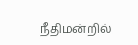நீதிமன்றில்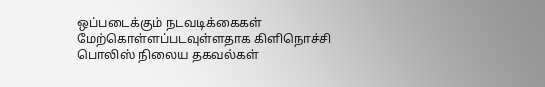ஒப்படைக்கும் நடவடிக்கைகள் மேற்கொள்ளப்படவுள்ளதாக கிளிநொச்சி பொலிஸ் நிலைய தகவல்கள்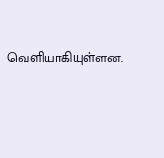வெளியாகியுள்ளன.